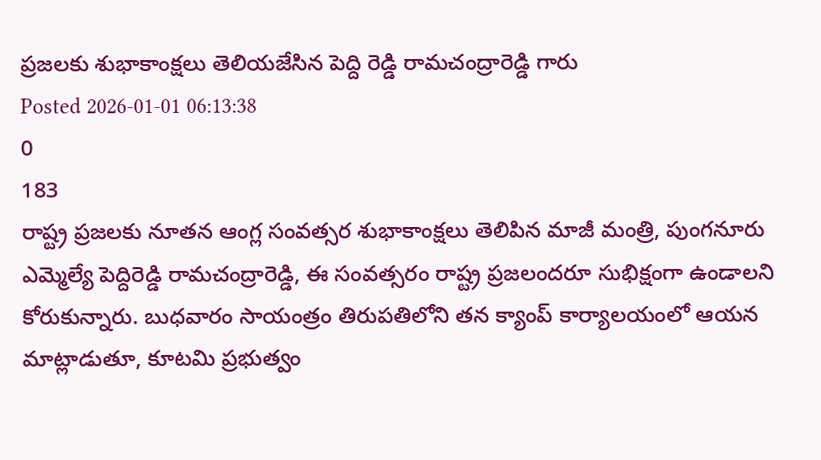ప్రజలకు శుభాకాంక్షలు తెలియజేసిన పెద్ది రెడ్డి రామచంద్రారెడ్డి గారు
Posted 2026-01-01 06:13:38
0
183
రాష్ట్ర ప్రజలకు నూతన ఆంగ్ల సంవత్సర శుభాకాంక్షలు తెలిపిన మాజీ మంత్రి, పుంగనూరు ఎమ్మెల్యే పెద్దిరెడ్డి రామచంద్రారెడ్డి, ఈ సంవత్సరం రాష్ట్ర ప్రజలందరూ సుభిక్షంగా ఉండాలని కోరుకున్నారు. బుధవారం సాయంత్రం తిరుపతిలోని తన క్యాంప్ కార్యాలయంలో ఆయన మాట్లాడుతూ, కూటమి ప్రభుత్వం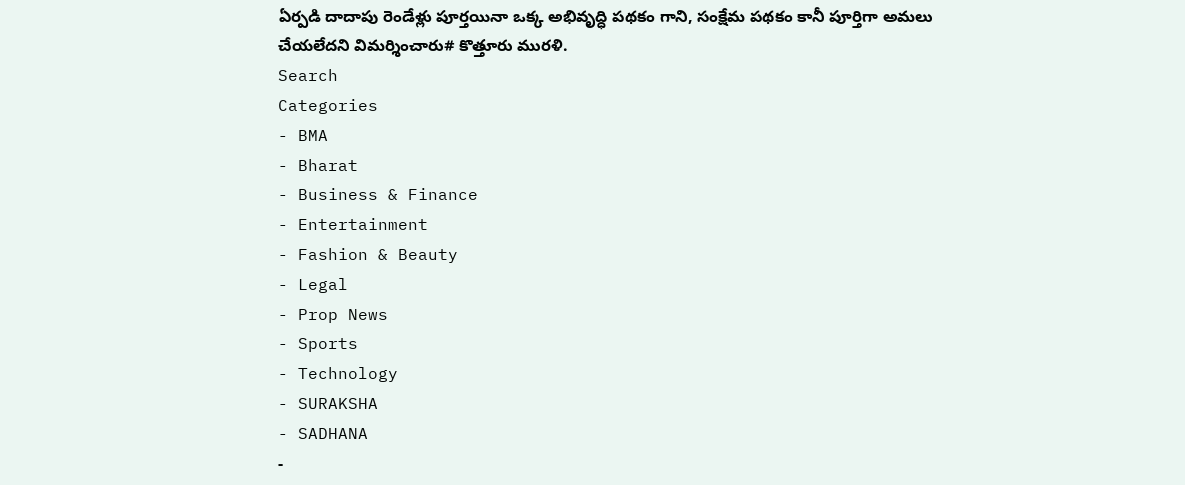ఏర్పడి దాదాపు రెండేళ్లు పూర్తయినా ఒక్క అభివృద్ధి పథకం గాని, సంక్షేమ పథకం కానీ పూర్తిగా అమలు చేయలేదని విమర్శించారు# కొత్తూరు మురళి.
Search
Categories
- BMA
- Bharat
- Business & Finance
- Entertainment
- Fashion & Beauty
- Legal
- Prop News
- Sports
- Technology
- SURAKSHA
- SADHANA
-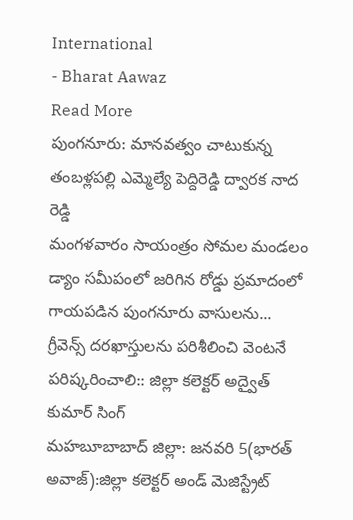International
- Bharat Aawaz
Read More
పుంగనూరు: మానవత్వం చాటుకున్న తంబళ్లపల్లి ఎమ్మెల్యే పెద్దిరెడ్డి ద్వారక నాద రెడ్డి
మంగళవారం సాయంత్రం సోమల మండలం డ్యాం సమీపంలో జరిగిన రోడ్డు ప్రమాదంలో గాయపడిన పుంగనూరు వాసులను...
గ్రీవెన్స్ దరఖాస్తులను పరిశీలించి వెంటనే పరిష్కరించాలి:: జిల్లా కలెక్టర్ అద్వైత్ కుమార్ సింగ్
మహబూబాబాద్ జిల్లా: జనవరి 5(భారత్ అవాజ్):జిల్లా కలెక్టర్ అండ్ మెజిస్ట్రేట్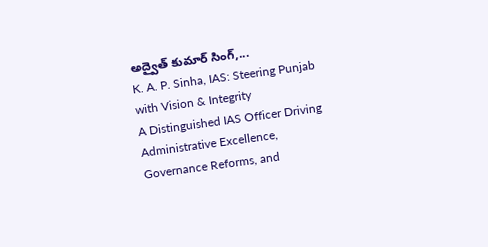అద్వైత్ కుమార్ సింగ్,...
K. A. P. Sinha, IAS: Steering Punjab with Vision & Integrity
A Distinguished IAS Officer Driving Administrative Excellence, Governance Reforms, and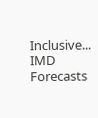Inclusive...
IMD Forecasts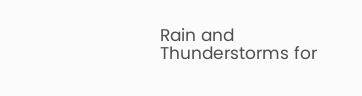Rain and Thunderstorms for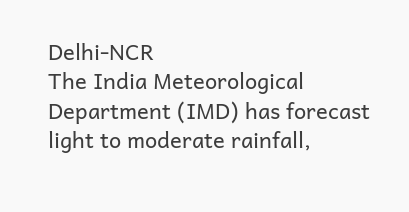Delhi-NCR
The India Meteorological Department (IMD) has forecast light to moderate rainfall,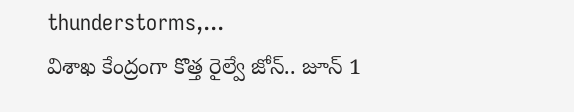thunderstorms,...
విశాఖ కేంద్రంగా కొత్త రైల్వే జోన్.. జూన్ 1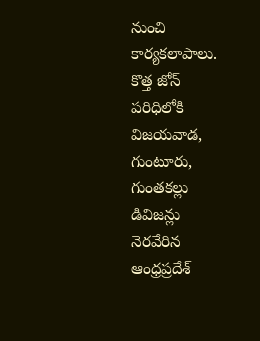నుంచి కార్యకలాపాలు.
కొత్త జోన్ పరిధిలోకి విజయవాడ, గుంటూరు, గుంతకల్లు డివిజన్లు
నెరవేరిన ఆంధ్రప్రదేశ్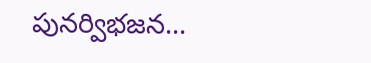పునర్విభజన...